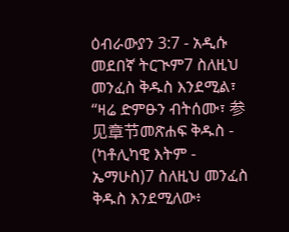ዕብራውያን 3:7 - አዲሱ መደበኛ ትርጒም7 ስለዚህ መንፈስ ቅዱስ እንደሚል፣ “ዛሬ ድምፁን ብትሰሙ፣ 参见章节መጽሐፍ ቅዱስ - (ካቶሊካዊ እትም - ኤማሁስ)7 ስለዚህ መንፈስ ቅዱስ እንደሚለው፥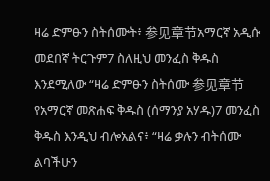ዛሬ ድምፁን ስትሰሙት፥ 参见章节አማርኛ አዲሱ መደበኛ ትርጉም7 ስለዚህ መንፈስ ቅዱስ እንደሚለው “ዛሬ ድምፁን ስትሰሙ 参见章节የአማርኛ መጽሐፍ ቅዱስ (ሰማንያ አሃዱ)7 መንፈስ ቅዱስ እንዲህ ብሎአልና፥ “ዛሬ ቃሉን ብትሰሙ ልባችሁን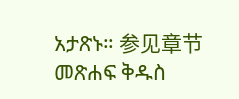አታጽኑ። 参见章节መጽሐፍ ቅዱስ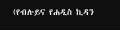(የብሉይና የሐዲስ ኪዳን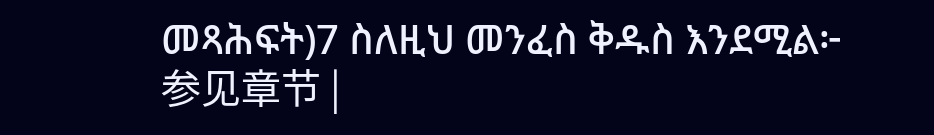መጻሕፍት)7 ስለዚህ መንፈስ ቅዱስ እንደሚል፦ 参见章节 |